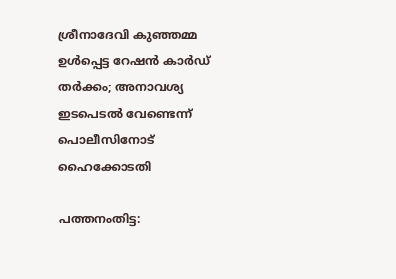ശ്രീനാദേവി കുഞ്ഞമ്മ ഉള്‍പ്പെട്ട റേഷന്‍ കാര്‍ഡ് തര്‍ക്കം; അനാവശ്യ ഇടപെടല്‍ വേണ്ടെന്ന് പൊലീസിനോട് ഹൈക്കോടതി

പത്തനംതിട്ട: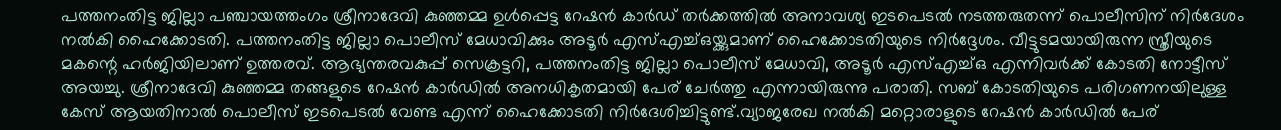പത്തനംതിട്ട ജില്ലാ പഞ്ചായത്തംഗം ശ്രീനാദേവി കുഞ്ഞമ്മ ഉള്‍പ്പെട്ട റേഷന്‍ കാര്‍ഡ് തര്‍ക്കത്തില്‍ അനാവശ്യ ഇടപെടല്‍ നടത്തരുതന്ന് പൊലീസിന് നിര്‍ദേശം നല്‍കി ഹൈക്കോടതി. പത്തനംതിട്ട ജില്ലാ പൊലീസ് മേധാവിക്കും അടൂര്‍ എസ്എച്ച്ഒയ്ക്കുമാണ് ഹൈക്കോടതിയുടെ നിര്‍ദ്ദേശം. വീട്ടുടമയായിരുന്ന സ്ത്രീയുടെ മകന്റെ ഹര്‍ജിയിലാണ് ഉത്തരവ്. ആഭ്യന്തരവകുപ്പ് സെക്രട്ടറി, പത്തനംതിട്ട ജില്ലാ പൊലീസ് മേധാവി, അടൂര്‍ എസ്എച്ച്ഒ എന്നിവര്‍ക്ക് കോടതി നോട്ടീസ് അയച്ചു. ശ്രീനാദേവി കുഞ്ഞമ്മ തങ്ങളുടെ റേഷന്‍ കാര്‍ഡില്‍ അനധികൃതമായി പേര് ചേര്‍ത്തു എന്നായിരുന്നു പരാതി. സബ് കോടതിയുടെ പരിഗണനയിലുള്ള കേസ് ആയതിനാല്‍ പൊലീസ് ഇടപെടല്‍ വേണ്ട എന്ന് ഹൈക്കോടതി നിര്‍ദേശിച്ചിട്ടുണ്ട്.വ്യാജരേഖ നല്‍കി മറ്റൊരാളുടെ റേഷന്‍ കാര്‍ഡില്‍ പേര്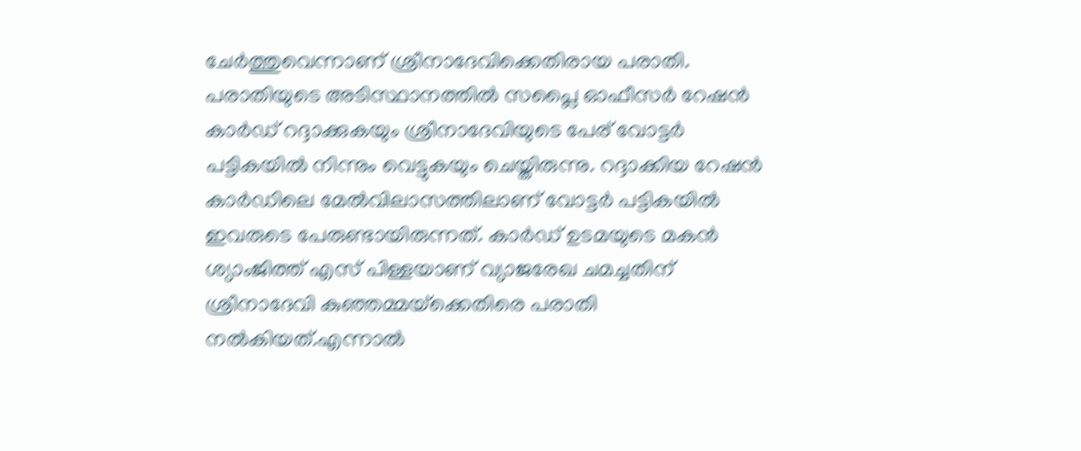ചേര്‍ത്തുവെന്നാണ് ശ്രീനാദേവിക്കെതിരായ പരാതി. പരാതിയുടെ അടിസ്ഥാനത്തില്‍ സപ്ലൈ ഓഫീസര്‍ റേഷന്‍ കാര്‍ഡ് റദ്ദാക്കുകയും ശ്രീനാദേവിയുടെ പേര് വോട്ടര്‍ പട്ടികയില്‍ നിന്നും വെട്ടുകയും ചെയ്തിരുന്നു. റദ്ദാക്കിയ റേഷന്‍ കാര്‍ഡിലെ മേല്‍വിലാസത്തിലാണ് വോട്ടര്‍ പട്ടികയില്‍ ഇവരുടെ പേരുണ്ടായിരുന്നത്. കാര്‍ഡ് ഉടമയുടെ മകന്‍ ശ്യാംജിത്ത് എസ് പിള്ളയാണ് വ്യാജരേഖ ചമച്ചതിന് ശ്രീനാദേവി കുഞ്ഞമ്മയ്‌ക്കെതിരെ പരാതി നല്‍കിയത്.എന്നാല്‍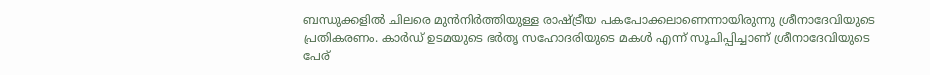ബന്ധുക്കളില്‍ ചിലരെ മുന്‍നിര്‍ത്തിയുള്ള രാഷ്ട്രീയ പകപോക്കലാണെന്നായിരുന്നു ശ്രീനാദേവിയുടെ പ്രതികരണം. കാര്‍ഡ് ഉടമയുടെ ഭര്‍തൃ സഹോദരിയുടെ മകള്‍ എന്ന് സൂചിപ്പിച്ചാണ് ശ്രീനാദേവിയുടെ പേര്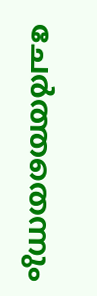ചേര്‍ത്തതെന്നും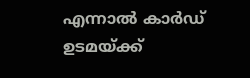എന്നാല്‍ കാര്‍ഡ് ഉടമയ്ക്ക്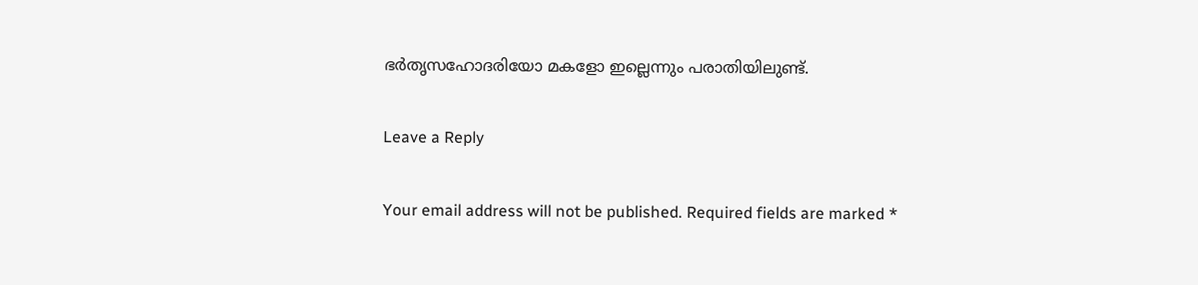ഭര്‍തൃസഹോദരിയോ മകളോ ഇല്ലെന്നും പരാതിയിലുണ്ട്.

Leave a Reply

Your email address will not be published. Required fields are marked *